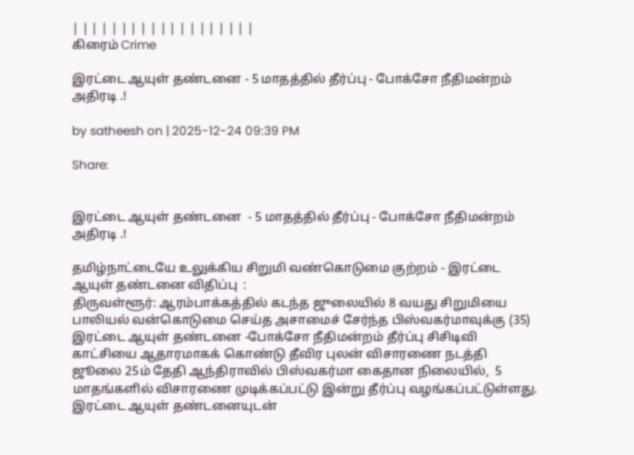| | | | | | | | | | | | | | | | | | |
கிரைம் Crime

இரட்டை ஆயுள் தண்டனை - 5 மாதத்தில் தீர்ப்பு - போக்சோ நீதிமன்றம் அதிரடி .!

by satheesh on | 2025-12-24 09:39 PM

Share:


இரட்டை ஆயுள் தண்டனை  - 5 மாதத்தில் தீர்ப்பு - போக்சோ நீதிமன்றம் அதிரடி .!

தமிழ்நாட்டையே உலுக்கிய சிறுமி வண்கொடுமை குற்றம் - இரட்டை ஆயுள் தண்டனை விதிப்பு  :
திருவள்ளூர்: ஆரம்பாக்கத்தில் கடந்த ஜுலையில் 8 வயது சிறுமியை பாலியல் வன்கொடுமை செய்த அசாமைச் சேர்ந்த பிஸ்வகர்மாவுக்கு (35) இரட்டை ஆயுள் தண்டனை -போக்சோ நீதிமன்றம் தீர்ப்பு சிசிடிவி காட்சியை ஆதாரமாகக் கொண்டு தீவிர புலன் விசாரணை நடத்தி ஜூலை 25ம் தேதி ஆந்திராவில் பிஸ்வகர்மா கைதான நிலையில்,  5 மாதங்களில் விசாரணை முடிக்கப்பட்டு இன்று தீர்ப்பு வழங்கப்பட்டுள்ளது.  இரட்டை ஆயுள் தண்டனையுடன்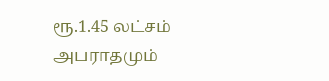ரூ.1.45 லட்சம் அபராதமும்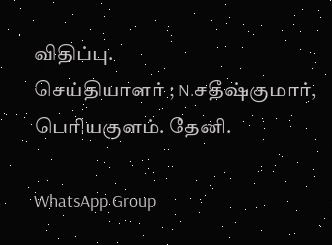விதிப்பு.
செய்தியாளர் ; N.சதீஷ்குமார், பெரியகுளம். தேனி.

WhatsApp Group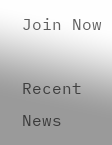Join Now

Recent News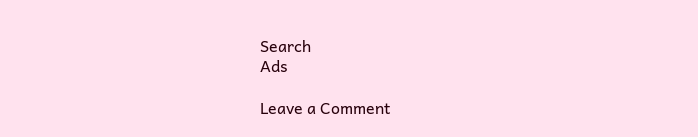Search
Ads

Leave a Comment